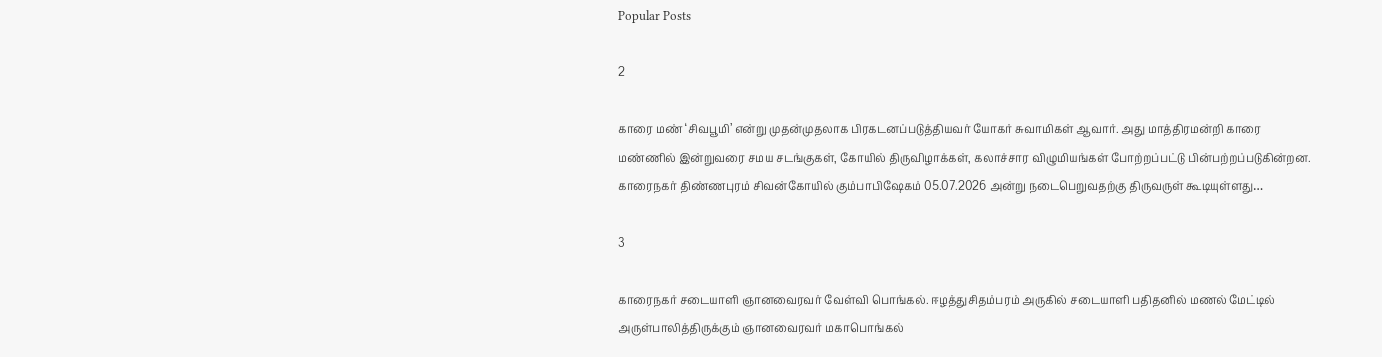Popular Posts

2

காரை மண் ‘சிவபூமி’ என்று முதன்முதலாக பிரகடனப்படுத்தியவர் யோகர் சுவாமிகள் ஆவார். அது மாத்திரமன்றி காரை மண்ணில் இன்றுவரை சமய சடங்குகள், கோயில் திருவிழாக்கள், கலாச்சார விழுமியங்கள் போற்றப்பட்டு பின்பற்றப்படுகின்றன. காரைநகர் திண்ணபுரம் சிவன்கோயில் கும்பாபிஷேகம் 05.07.2026 அன்று நடைபெறுவதற்கு திருவருள் கூடியுள்ளது…

3

காரைநகர் சடையாளி ஞானவைரவர் வேள்வி பொங்கல். ஈழத்துசிதம்பரம் அருகில் சடையாளி பதிதனில் மணல் மேட்டில் அருள்பாலித்திருக்கும் ஞானவைரவர் மகாபொங்கல்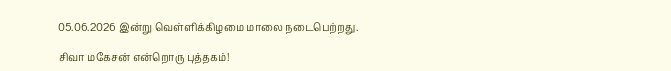05.06.2026 இன்று வெள்ளிக்கிழமை மாலை நடைபெற்றது.

சிவா மகேசன் என்றொரு புத்தகம்!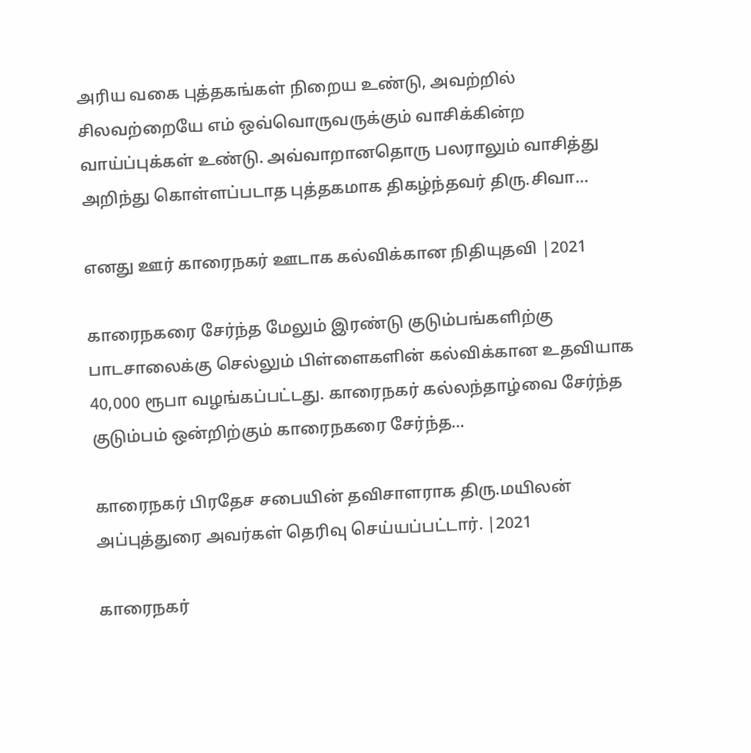அரிய வகை புத்தகங்கள் நிறைய உண்டு, அவற்றில் சிலவற்றையே எம் ஒவ்வொருவருக்கும் வாசிக்கின்ற வாய்ப்புக்கள் உண்டு. அவ்வாறானதொரு பலராலும் வாசித்து அறிந்து கொள்ளப்படாத புத்தகமாக திகழ்ந்தவர் திரு.சிவா…

எனது ஊர் காரைநகர் ஊடாக கல்விக்கான நிதியுதவி |2021

காரைநகரை சேர்ந்த மேலும் இரண்டு குடும்பங்களிற்கு பாடசாலைக்கு செல்லும் பிள்ளைகளின் கல்விக்கான உதவியாக 40,000 ரூபா வழங்கப்பட்டது. காரைநகர் கல்லந்தாழ்வை சேர்ந்த குடும்பம் ஒன்றிற்கும் காரைநகரை சேர்ந்த…

காரைநகர் பிரதேச சபையின் தவிசாளராக திரு.மயிலன் அப்புத்துரை அவர்கள் தெரிவு செய்யப்பட்டார். |2021

காரைநகர்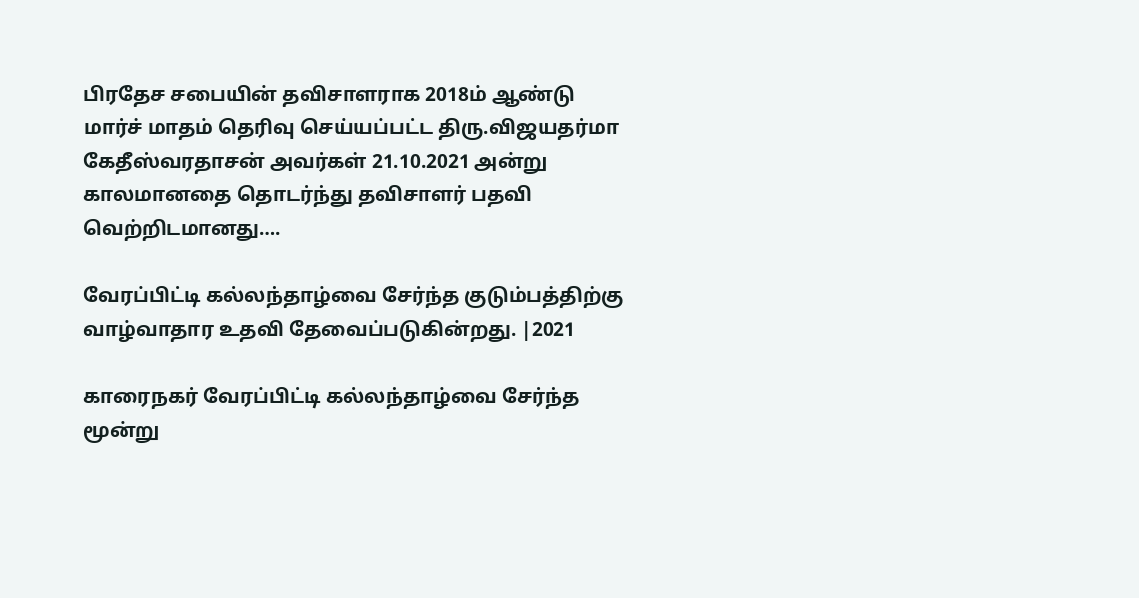பிரதேச சபையின் தவிசாளராக 2018ம் ஆண்டு மார்ச் மாதம் தெரிவு செய்யப்பட்ட திரு.விஜயதர்மா கேதீஸ்வரதாசன் அவர்கள் 21.10.2021 அன்று காலமானதை தொடர்ந்து தவிசாளர் பதவி வெற்றிடமானது….

வேரப்பிட்டி கல்லந்தாழ்வை சேர்ந்த குடும்பத்திற்கு வாழ்வாதார உதவி தேவைப்படுகின்றது. |2021

காரைநகர் வேரப்பிட்டி கல்லந்தாழ்வை சேர்ந்த மூன்று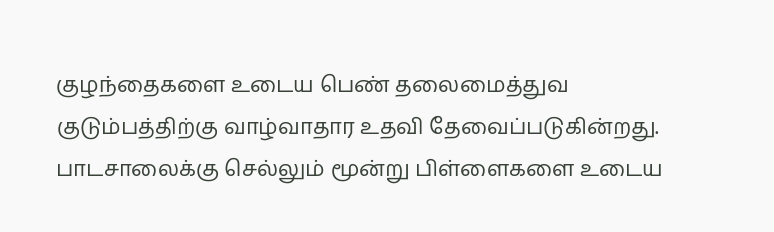குழந்தைகளை உடைய பெண் தலைமைத்துவ குடும்பத்திற்கு வாழ்வாதார உதவி தேவைப்படுகின்றது. பாடசாலைக்கு செல்லும் மூன்று பிள்ளைகளை உடைய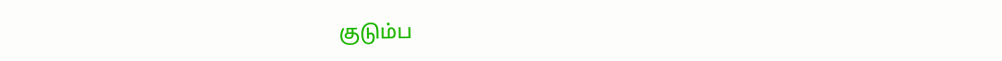குடும்ப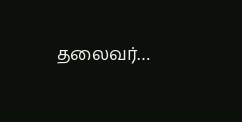தலைவர்…